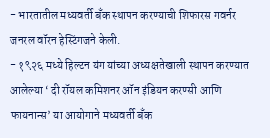- भारतातील मध्यवर्ती बँक स्थापन करण्याची शिफारस गवर्नर जनरल वॉरन हेस्टिंगजने केली.
- १९२६ मध्ये हिल्टन यंग यांच्या अध्यक्षतेखाली स्थापन करण्यात आलेल्या ‘ दी रॉयल कमिशनर ऑन इंडियन करण्सी आणि फायनान्स’ या आयोगाने मध्यवर्ती बँक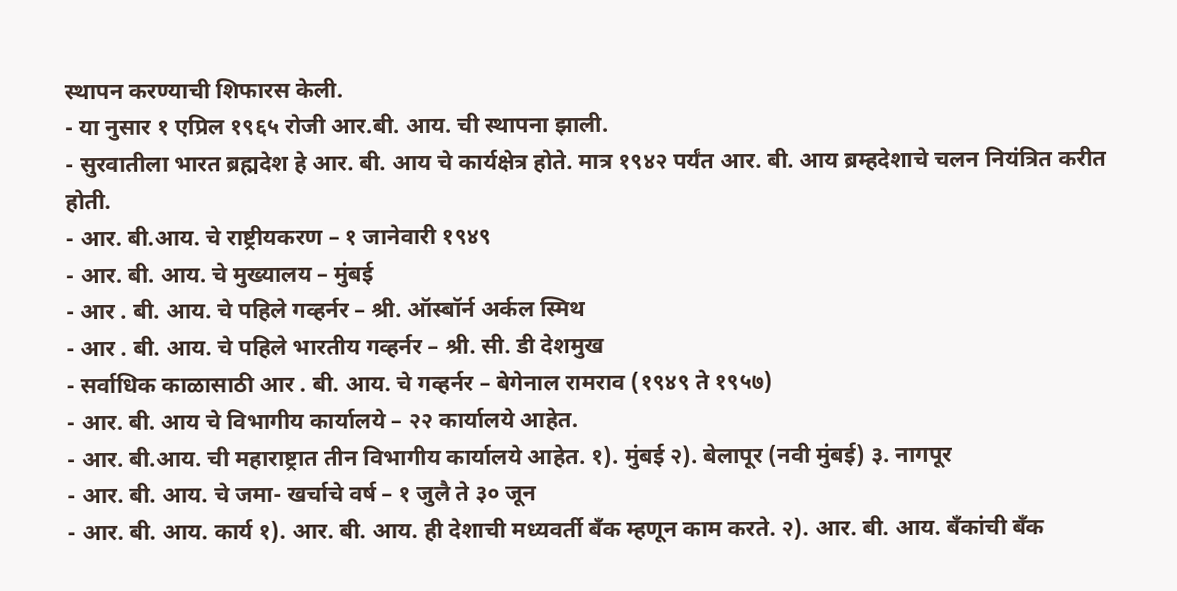स्थापन करण्याची शिफारस केली.
- या नुसार १ एप्रिल १९६५ रोजी आर.बी. आय. ची स्थापना झाली.
- सुरवातीला भारत ब्रह्मदेश हे आर. बी. आय चे कार्यक्षेत्र होते. मात्र १९४२ पर्यंत आर. बी. आय ब्रम्हदेशाचे चलन नियंत्रित करीत होती.
- आर. बी.आय. चे राष्ट्रीयकरण – १ जानेवारी १९४९
- आर. बी. आय. चे मुख्यालय – मुंबई
- आर . बी. आय. चे पहिले गव्हर्नर – श्री. ऑस्बॉर्न अर्कल स्मिथ
- आर . बी. आय. चे पहिले भारतीय गव्हर्नर – श्री. सी. डी देशमुख
- सर्वाधिक काळासाठी आर . बी. आय. चे गव्हर्नर – बेगेनाल रामराव (१९४९ ते १९५७)
- आर. बी. आय चे विभागीय कार्यालये – २२ कार्यालये आहेत.
- आर. बी.आय. ची महाराष्ट्रात तीन विभागीय कार्यालये आहेत. १). मुंबई २). बेलापूर (नवी मुंबई) ३. नागपूर
- आर. बी. आय. चे जमा- खर्चाचे वर्ष – १ जुलै ते ३० जून
- आर. बी. आय. कार्य १). आर. बी. आय. ही देशाची मध्यवर्ती बँक म्हणून काम करते. २). आर. बी. आय. बँकांची बँक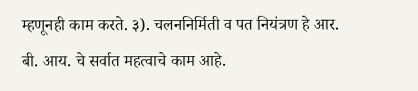म्हणूनही काम करते. ३). चलननिर्मिती व पत नियंत्रण हे आर. बी. आय. चे सर्वात महत्वाचे काम आहे.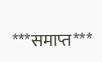***समाप्त***